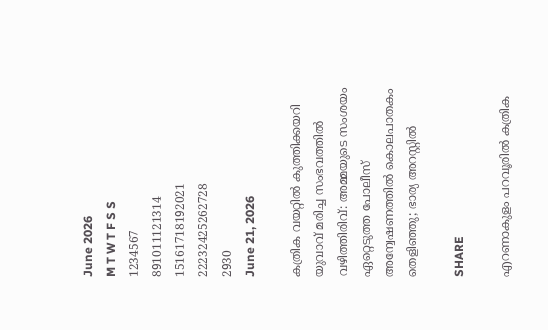June 2026
M T W T F S S
1234567
891011121314
15161718192021
22232425262728
2930
June 21, 2026

കത്രിക വയറ്റിൽ കുത്തിക്കയറി യുവാവ് മരിച്ച സംഭവത്തിൽ വഴിത്തിരിവ്: അമ്മയുടെ സംശയം ഏറ്റെടുത്ത പോലീസ് അന്വേഷണത്തിൽ കൊലപാതകം തെളിഞ്ഞു; ഭാര്യ അറസ്റ്റിൽ

SHARE

എറണാകുളം പറവൂരില്‍ കത്രിക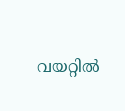വയറ്റില്‍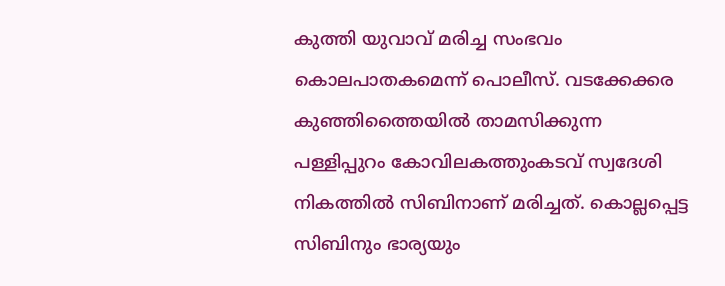കുത്തി യുവാവ് മരിച്ച സംഭവം കൊലപാതകമെന്ന് പൊലീസ്. വടക്കേക്കര കുഞ്ഞിത്തൈയില്‍ താമസിക്കുന്ന പള്ളിപ്പുറം കോവിലകത്തുംകടവ് സ്വദേശി നികത്തില്‍ സിബിനാണ് മരിച്ചത്. കൊല്ലപ്പെട്ട സിബിനും ഭാര്യയും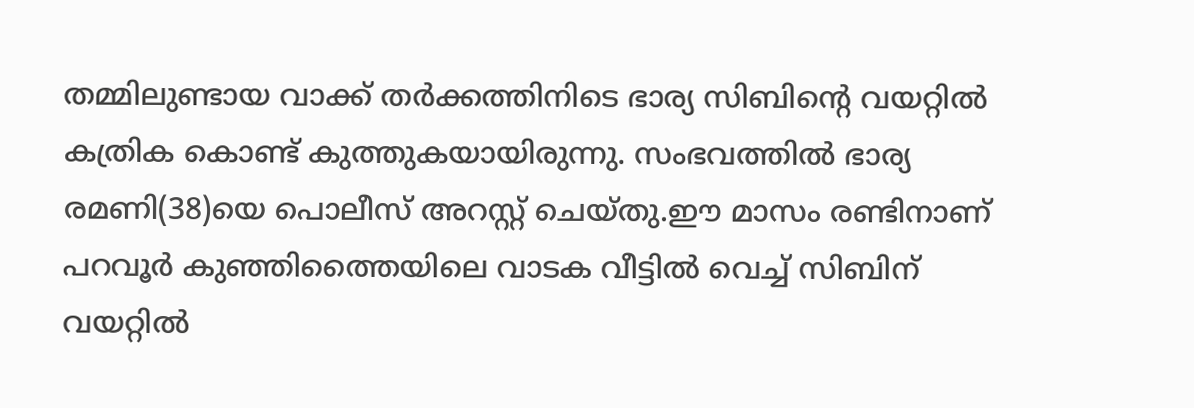തമ്മിലുണ്ടായ വാക്ക് തർക്കത്തിനിടെ ഭാര്യ സിബിന്റെ വയറ്റില്‍ കത്രിക കൊണ്ട് കുത്തുകയായിരുന്നു. സംഭവത്തില്‍ ഭാര്യ രമണി(38)യെ പൊലീസ് അറസ്റ്റ് ചെയ്തു.ഈ മാസം രണ്ടിനാണ് പറവൂർ കുഞ്ഞിത്തൈയിലെ വാടക വീട്ടില്‍ വെച്ച്‌ സിബിന് വയറ്റില്‍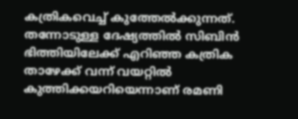കത്രികവെച്ച്‌ കുത്തേല്‍ക്കുന്നത്. തന്നോടുള്ള ദേഷ്യത്തില്‍ സിബിൻ ഭിത്തിയിലേക്ക് എറിഞ്ഞ കത്രിക താഴേക്ക് വന്ന് വയറ്റില്‍ കുത്തിക്കയറിയെന്നാണ് രമണി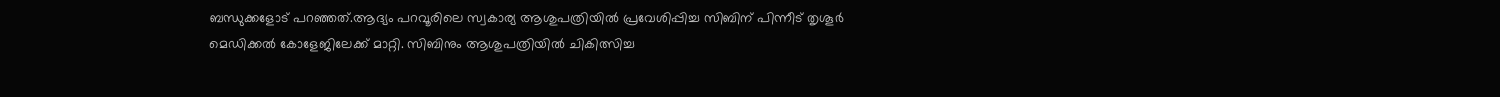ബന്ധുക്കളോട് പറഞ്ഞത്.ആദ്യം പറവൂരിലെ സ്വകാര്യ ആശുപത്രിയില്‍ പ്രവേശിപ്പിച്ച സിബിന് പിന്നീട് തൃശൂർ മെഡിക്കല്‍ കോളേജിലേക്ക് മാറ്റി. സിബിനും ആശുപത്രിയില്‍ ചികിത്സിച്ച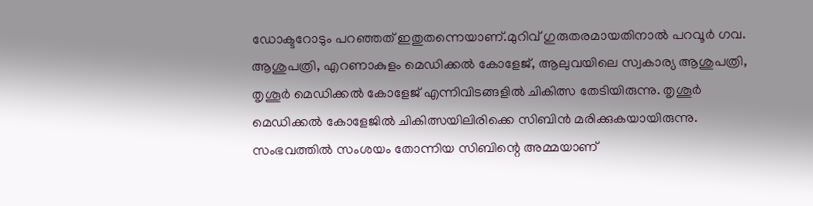ഡോക്ടറോടും പറഞ്ഞത് ഇതുതന്നെയാണ്.മുറിവ് ഗുരുതരമായതിനാല്‍ പറവൂർ ഗവ. ആശുപത്രി, എറണാകുളം മെഡിക്കല്‍ കോളേജ്, ആലുവയിലെ സ്വകാര്യ ആശുപത്രി, തൃശൂർ മെഡിക്കല്‍ കോളേജ് എന്നിവിടങ്ങളില്‍ ചികിത്സ തേടിയിരുന്നു. തൃശൂർ മെഡിക്കല്‍ കോളേജില്‍ ചികിത്സയിലിരിക്കെ സിബിൻ മരിക്കുകയായിരുന്നു. സംഭവത്തില്‍ സംശയം തോന്നിയ സിബിന്റെ അമ്മയാണ്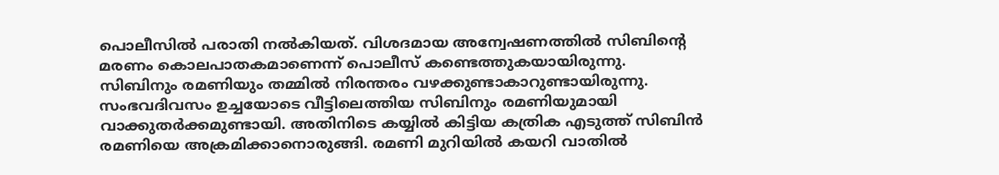പൊലീസില്‍ പരാതി നല്‍കിയത്. വിശദമായ അന്വേഷണത്തില്‍ സിബിന്റെ മരണം കൊലപാതകമാണെന്ന് പൊലീസ് കണ്ടെത്തുകയായിരുന്നു. സിബിനും രമണിയും തമ്മില്‍ നിരന്തരം വഴക്കുണ്ടാകാറുണ്ടായിരുന്നു. സംഭവദിവസം ഉച്ചയോടെ വീട്ടിലെത്തിയ സിബിനും രമണിയുമായി വാക്കുതർക്കമുണ്ടായി. അതിനിടെ കയ്യില്‍ കിട്ടിയ കത്രിക എടുത്ത് സിബിൻ രമണിയെ അക്രമിക്കാനൊരുങ്ങി. രമണി മുറിയില്‍ കയറി വാതില്‍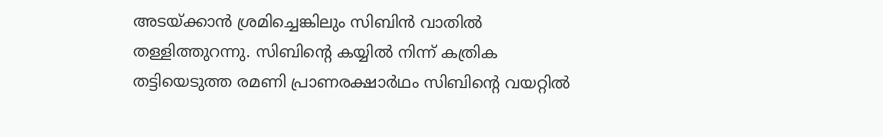അടയ്ക്കാൻ ശ്രമിച്ചെങ്കിലും സിബിൻ വാതില്‍ തള്ളിത്തുറന്നു. സിബിന്റെ കയ്യില്‍ നിന്ന് കത്രിക തട്ടിയെടുത്ത രമണി പ്രാണരക്ഷാർഥം സിബിന്റെ വയറ്റില്‍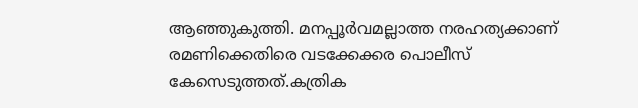ആഞ്ഞുകുത്തി. മനപ്പൂർവമല്ലാത്ത നരഹത്യക്കാണ് രമണിക്കെതിരെ വടക്കേക്കര പൊലീസ് കേസെടുത്തത്.കത്രിക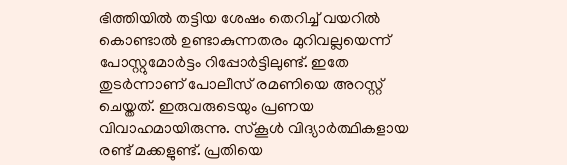ഭിത്തിയില്‍ തട്ടിയ ശേഷം തെറിച്ച്‌ വയറില്‍ കൊണ്ടാല്‍ ഉണ്ടാകുന്നതരം മുറിവല്ലയെന്ന് പോസ്റ്റുമോർട്ടം റിപ്പോർട്ടിലുണ്ട്. ഇതേ തുടർന്നാണ് പോലീസ് രമണിയെ അറസ്റ്റ് ചെയ്തത്. ഇരുവരുടെയും പ്രണയ വിവാഹമായിരുന്നു. സ്കൂള്‍ വിദ്യാർത്ഥികളായ രണ്ട് മക്കളുണ്ട്. പ്രതിയെ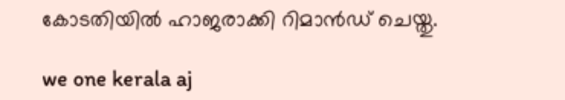കോടതിയില്‍ ഹാജരാക്കി റിമാൻഡ് ചെയ്തു.

we one kerala aj